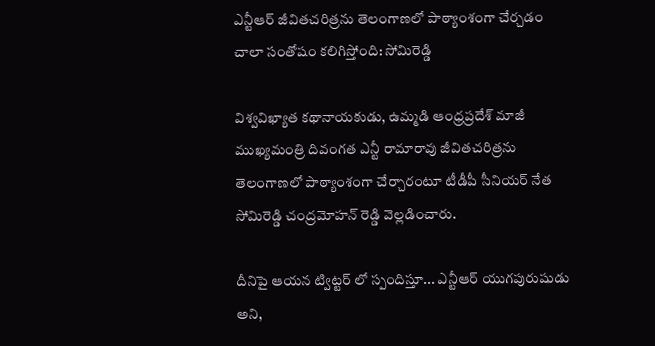ఎన్టీఆర్ జీవితచరిత్రను తెలంగాణలో పాఠ్యాంశంగా చేర్చడం చాలా సంతోషం కలిగిస్తోంది: సోమిరెడ్డి

విశ్వవిఖ్యాత కథానాయకుడు, ఉమ్మడి ఆంధ్రప్రదేశ్ మాజీ ముఖ్యమంత్రి దివంగత ఎన్టీ రామారావు జీవితచరిత్రను తెలంగాణలో పాఠ్యాంశంగా చేర్చారంటూ టీడీపీ సీనియర్ నేత సోమిరెడ్డి చంద్రమోహన్ రెడ్డి వెల్లడించారు.

దీనిపై ఆయన ట్విట్టర్ లో స్పందిస్తూ... ఎన్టీఆర్ యుగపురుషుడు అని,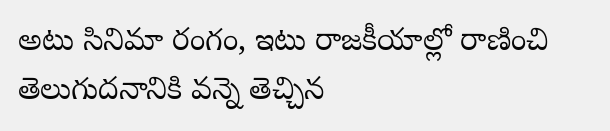అటు సినిమా రంగం, ఇటు రాజకీయాల్లో రాణించి తెలుగుదనానికి వన్నె తెచ్చిన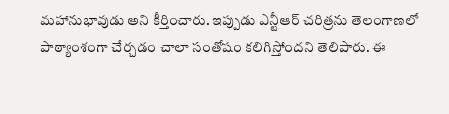మహానుభావుడు అని కీర్తించారు. ఇప్పుడు ఎన్టీఆర్ చరిత్రను తెలంగాణలో పాఠ్యాంశంగా చేర్చడం చాలా సంతోషం కలిగిస్తోందని తెలిపారు. ఈ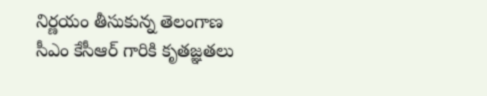నిర్ణయం తీసుకున్న తెలంగాణ సీఎం కేసీఆర్ గారికి కృతజ్ఞతలు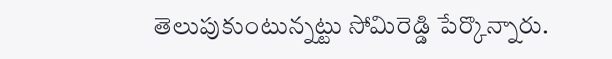తెలుపుకుంటున్నట్టు సోమిరెడ్డి పేర్కొన్నారు.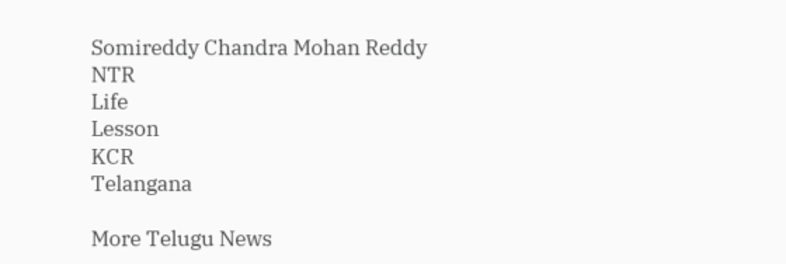Somireddy Chandra Mohan Reddy
NTR
Life
Lesson
KCR
Telangana

More Telugu News